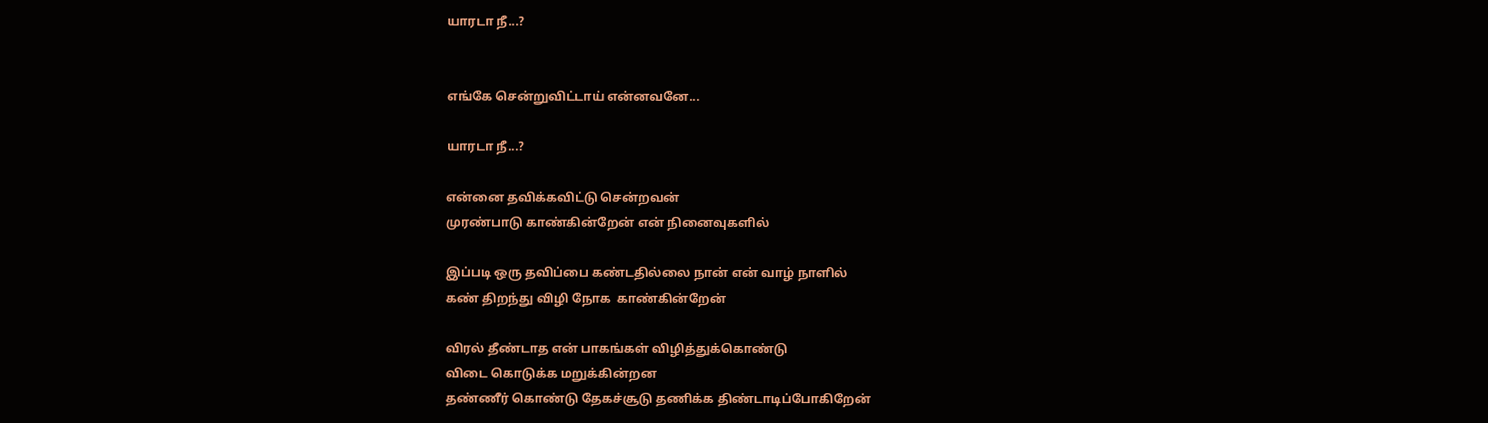யாரடா நீ...?


எங்கே சென்றுவிட்டாய் என்னவனே...

யாரடா நீ...?

என்னை தவிக்கவிட்டு சென்றவன்
முரண்பாடு காண்கின்றேன் என் நினைவுகளில்

இப்படி ஒரு தவிப்பை கண்டதில்லை நான் என் வாழ் நாளில்
கண் திறந்து விழி நோக  காண்கின்றேன்

விரல் தீண்டாத என் பாகங்கள் விழித்துக்கொண்டு
விடை கொடுக்க மறுக்கின்றன
தண்ணீர் கொண்டு தேகச்சூடு தணிக்க திண்டாடிப்போகிறேன்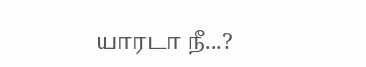யாரடா நீ...?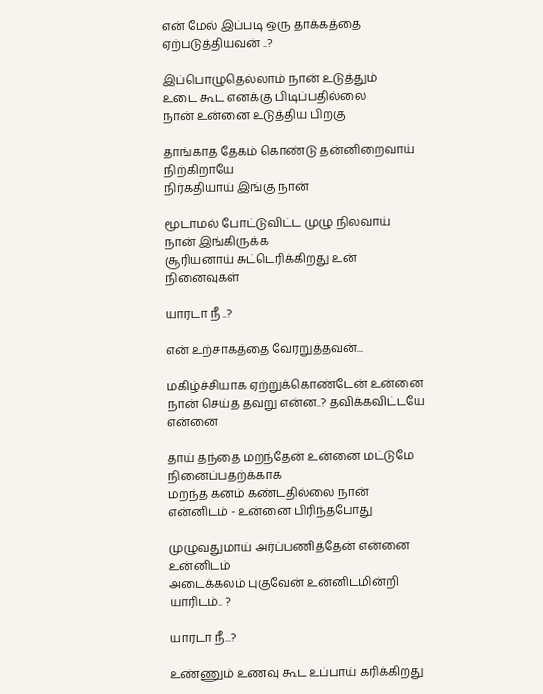என் மேல் இப்படி ஒரு தாக்கத்தை ஏற்படுத்தியவன் ..?

இப்பொழுதெல்லாம் நான் உடுத்தும்
உடை கூட எனக்கு பிடிப்பதில்லை
நான் உன்னை உடுத்திய பிறகு

தாங்காத தேகம் கொண்டு தன்னிறைவாய் நிற்கிறாயே
நிர்கதியாய் இங்கு நான்

மூடாமல் போட்டுவிட்ட முழு நிலவாய் நான் இங்கிருக்க
சூரியனாய் சுட்டெரிக்கிறது உன் நினைவுகள்

யாரடா நீ ..?

என் உற்சாகத்தை வேரறுத்தவன்...

மகிழ்ச்சியாக ஏற்றுக்கொண்டேன் உன்னை
நான் செய்த தவறு என்ன..? தவிக்கவிட்டயே என்னை

தாய் தந்தை மறந்தேன் உன்னை மட்டுமே  நினைப்பதற்க்காக
மறந்த கனம் கண்டதில்லை நான் என்னிடம் - உன்னை பிரிந்தபோது

முழுவதுமாய் அர்ப்பணித்தேன் என்னை உன்னிடம்
அடைக்கலம் புகுவேன் உன்னிடமின்றி யாரிடம்.. ?

யாரடா நீ...?

உண்ணும் உணவு கூட உப்பாய் கரிக்கிறது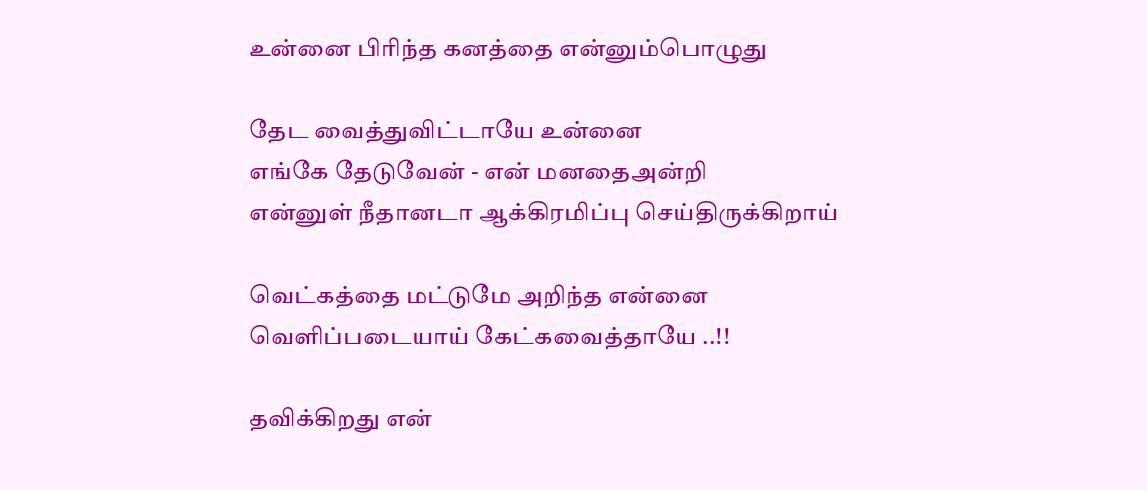உன்னை பிரிந்த கனத்தை என்னும்பொழுது

தேட வைத்துவிட்டாயே உன்னை
எங்கே தேடுவேன் - என் மனதைஅன்றி
என்னுள் நீதானடா ஆக்கிரமிப்பு செய்திருக்கிறாய்

வெட்கத்தை மட்டுமே அறிந்த என்னை
வெளிப்படையாய் கேட்கவைத்தாயே ..!!

தவிக்கிறது என்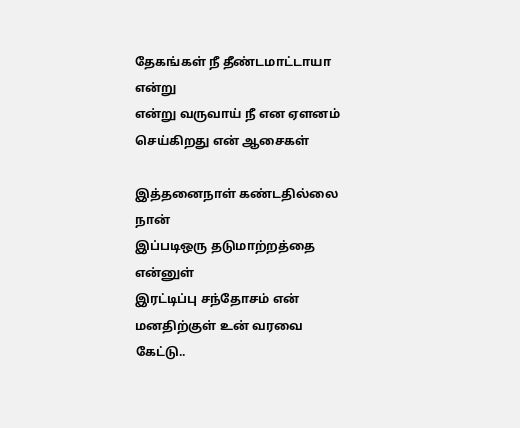தேகங்கள் நீ தீண்டமாட்டாயா என்று
என்று வருவாய் நீ என ஏளனம் செய்கிறது என் ஆசைகள்

இத்தனைநாள் கண்டதில்லை நான்
இப்படிஒரு தடுமாற்றத்தை என்னுள்
இரட்டிப்பு சந்தோசம் என் மனதிற்குள் உன் வரவை கேட்டு..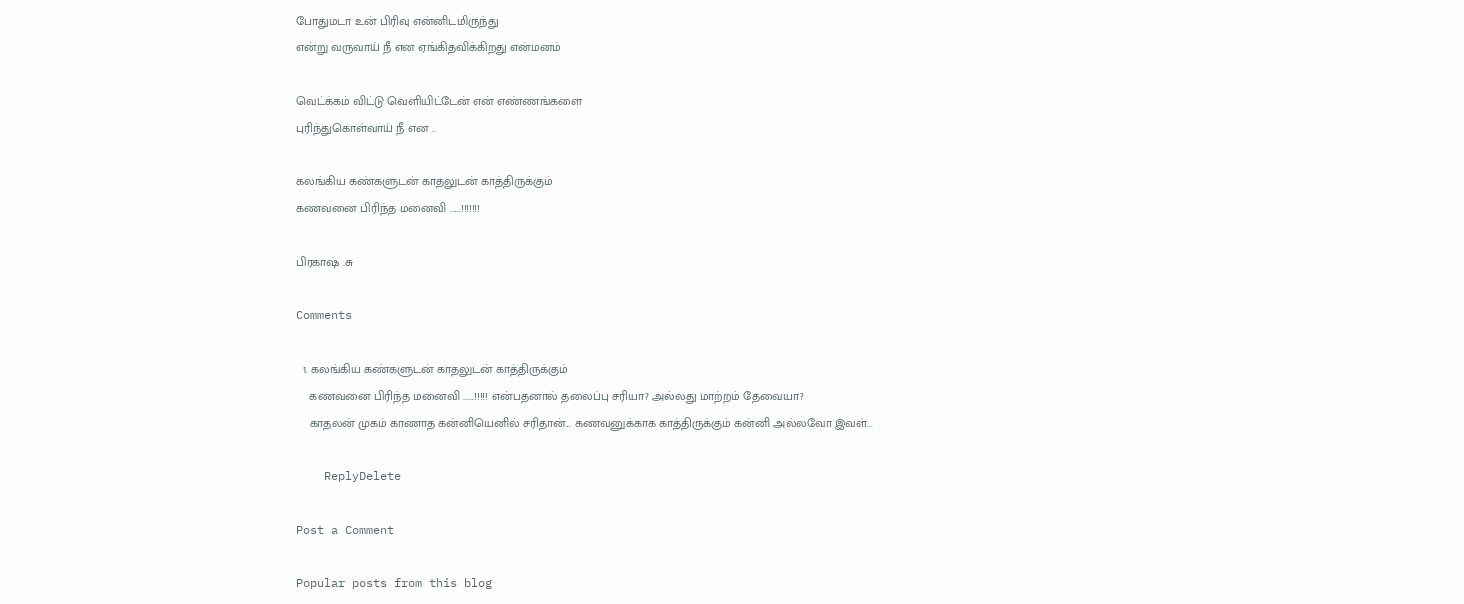போதுமடா உன் பிரிவு என்னிடமிருந்து
என்று வருவாய் நீ என ஏங்கிதவிக்கிறது என்மனம்

வெட்க்கம் விட்டு வெளியிட்டேன் என் எண்ணங்களை
புரிந்துகொள்வாய் நீ என ..

கலங்கிய கண்களுடன் காதலுடன் காத்திருக்கும்
கணவனை பிரிந்த மனைவி ......!!!!!!!

பிரகாஷ் .சு

Comments

  1. கலங்கிய கண்களுடன் காதலுடன் காத்திருக்கும்
    கணவனை பிரிந்த மனைவி ......!!!!! என்பதனால் தலைப்பு சரியா? அல்லது மாற்றம் தேவையா?
    காதலன் முகம் காணாத கன்னியெனில் சரிதான்... கணவனுக்காக காத்திருக்கும் கன்னி அல்லவோ இவள்...

    ReplyDelete

Post a Comment

Popular posts from this blog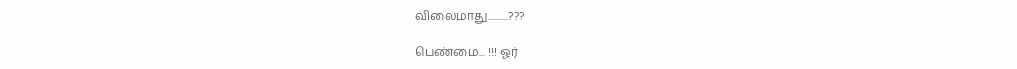விலைமாது..........???

பெண்மை... !!! ஓர்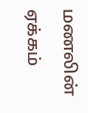மணலின் ஏக்கம்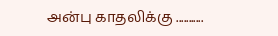அன்பு காதலிக்கு ...........